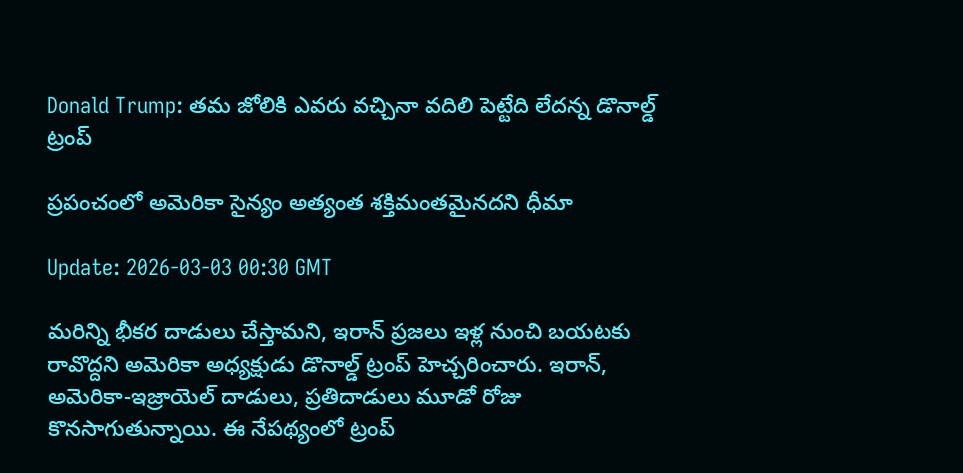Donald Trump: తమ జోలికి ఎవరు వచ్చినా వదిలి పెట్టేది లేదన్న డొనాల్డ్ ట్రంప్

ప్రపంచంలో అమెరికా సైన్యం అత్యంత శక్తిమంతమైనదని ధీమా

Update: 2026-03-03 00:30 GMT

మరిన్ని భీకర దాడులు చేస్తామని, ఇరాన్ ప్రజలు ఇళ్ల నుంచి బయటకు రావొద్దని అమెరికా అధ్యక్షుడు డొనాల్డ్ ట్రంప్ హెచ్చరించారు. ఇరాన్‌, అమెరికా-ఇజ్రాయెల్ దాడులు, ప్రతిదాడులు మూడో రోజు కొనసాగుతున్నాయి. ఈ నేపథ్యంలో ట్రంప్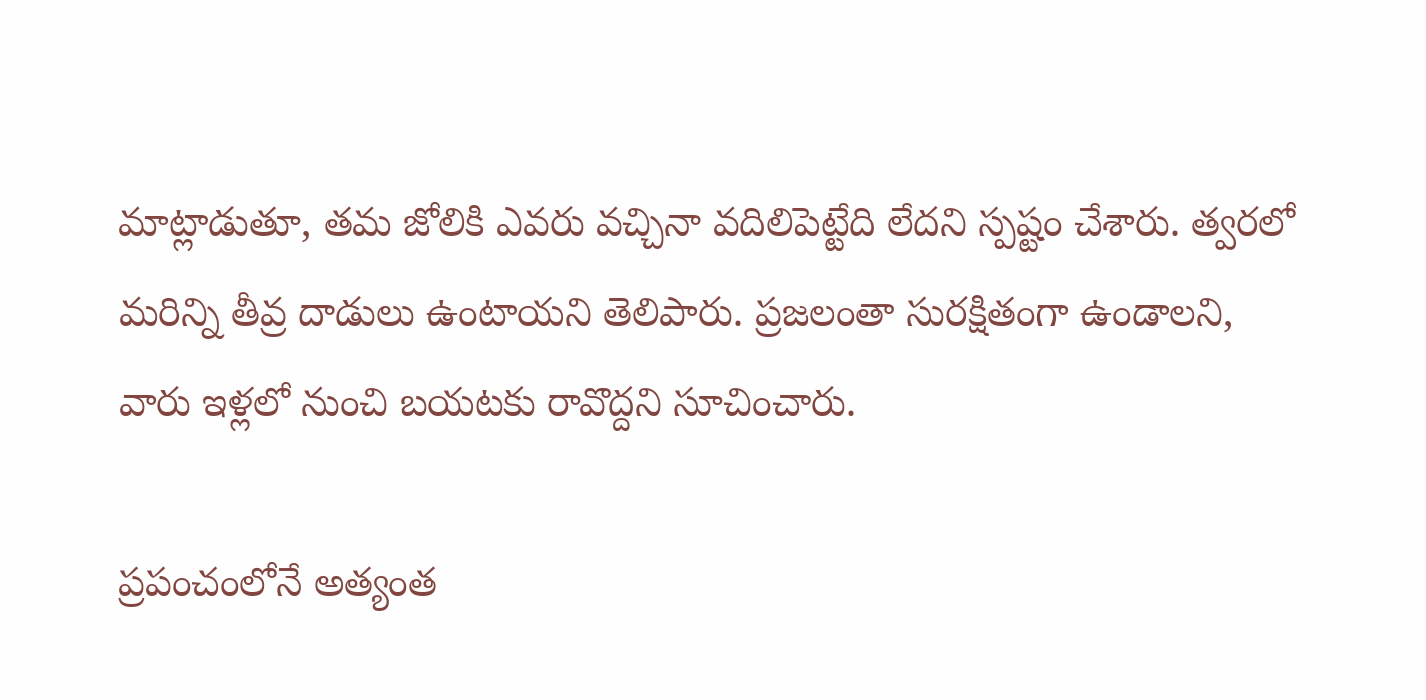మాట్లాడుతూ, తమ జోలికి ఎవరు వచ్చినా వదిలిపెట్టేది లేదని స్పష్టం చేశారు. త్వరలో మరిన్ని తీవ్ర దాడులు ఉంటాయని తెలిపారు. ప్రజలంతా సురక్షితంగా ఉండాలని, వారు ఇళ్లలో నుంచి బయటకు రావొద్దని సూచించారు.

ప్రపంచంలోనే అత్యంత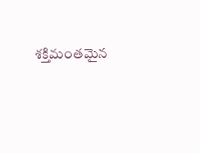శక్తిమంతమైన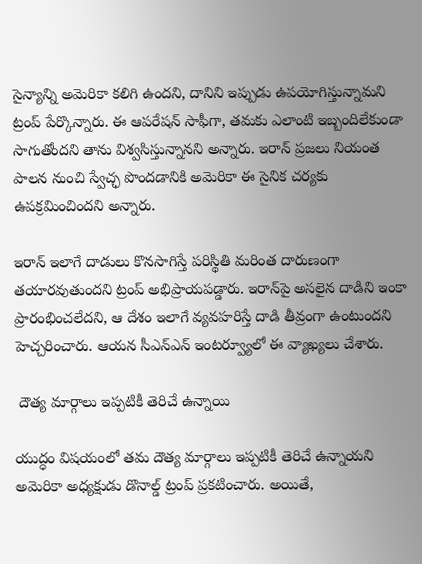సైన్యాన్ని అమెరికా కలిగి ఉందని, దానిని ఇప్పుడు ఉపయోగిస్తున్నామని ట్రంప్ పేర్కొన్నారు. ఈ ఆపరేషన్ సాఫీగా, తమకు ఎలాంటి ఇబ్బందిలేకుండా సాగుతోందని తాను విశ్వసిస్తున్నానని అన్నారు. ఇరాన్ ప్రజలు నియంత పాలన నుంచి స్వేచ్ఛ పొందడానికి అమెరికా ఈ సైనిక చర్యకు ఉపక్రమించిందని అన్నారు.

ఇరాన్ ఇలాగే దాడులు కొనసాగిస్తే పరిస్థితి మరింత దారుణంగా తయారవుతుందని ట్రంప్ అభిప్రాయపడ్డారు. ఇరాన్‌పై అసలైన దాడిని ఇంకా ప్రారంభించలేదని, ఆ దేశం ఇలాగే వ్యవహరిస్తే దాడి తీవ్రంగా ఉంటుందని హెచ్చరించారు. ఆయన సీఎన్ఎన్ ఇంటర్వ్యూలో ఈ వ్యాఖ్యలు చేశారు.

 దౌత్య మార్గాలు ఇప్పటికీ తెరిచే ఉన్నాయి

యుద్ధం విషయంలో తమ దౌత్య మార్గాలు ఇప్పటికీ తెరిచే ఉన్నాయని అమెరికా అధ్యక్షుడు డొనాల్డ్‌ ట్రంప్‌ ప్రకటించారు. అయితే,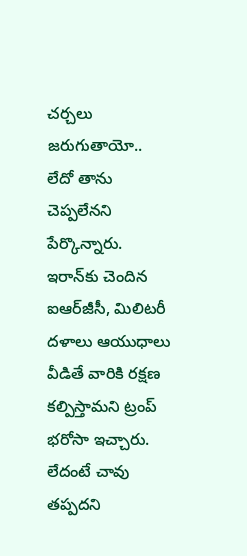చర్చలు జరుగుతాయో.. లేదో తాను చెప్పలేనని పేర్కొన్నారు. ఇరాన్‌కు చెందిన ఐఆర్‌జీసీ, మిలిటరీ దళాలు ఆయుధాలు వీడితే వారికి రక్షణ కల్పిస్తామని ట్రంప్‌ భరోసా ఇచ్చారు. లేదంటే చావు తప్పదని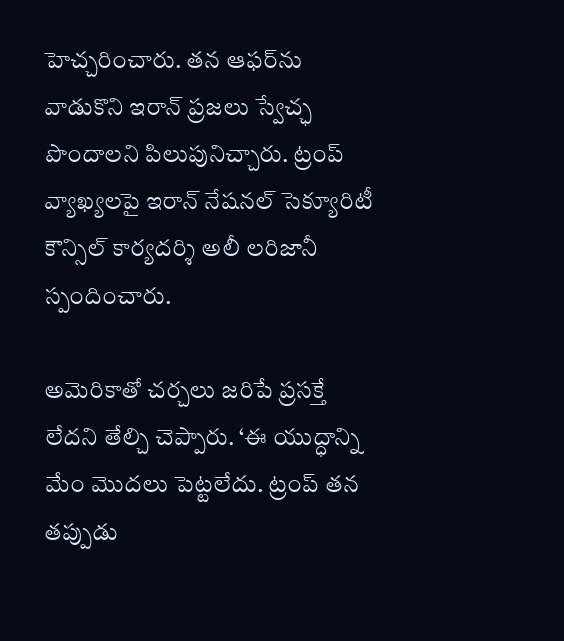హెచ్చరించారు. తన ఆఫర్‌ను వాడుకొని ఇరాన్‌ ప్రజలు స్వేచ్ఛ పొందాలని పిలుపునిచ్చారు. ట్రంప్‌ వ్యాఖ్యలపై ఇరాన్‌ నేషనల్‌ సెక్యూరిటీ కౌన్సిల్‌ కార్యదర్శి అలీ లరిజానీ స్పందించారు.

అమెరికాతో చర్చలు జరిపే ప్రసక్తే లేదని తేల్చి చెప్పారు. ‘ఈ యుద్ధాన్ని మేం మొదలు పెట్టలేదు. ట్రంప్‌ తన తప్పుడు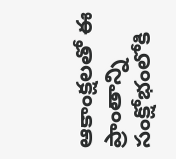ఆకాంక్షలతో ఈ ప్రాంతాన్ని సంక్షోభంలోకి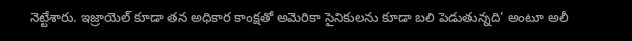నెట్టేశారు. ఇజ్రాయెల్‌ కూడా తన అధికార కాంక్షతో అమెరికా సైనికులను కూడా బలి పెడుతున్నది’ అంటూ అలీ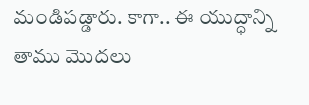మండిపడ్డారు. కాగా.. ఈ యుద్ధాన్ని తాము మొదలు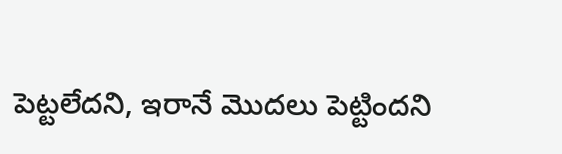పెట్టలేదని, ఇరానే మొదలు పెట్టిందని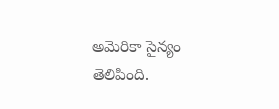అమెరికా సైన్యం తెలిపింది.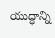యుద్ధాన్ని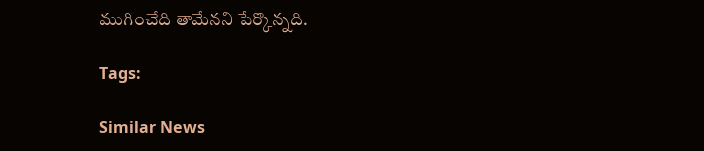ముగించేది తామేనని పేర్కొన్నది.

Tags:

Similar News